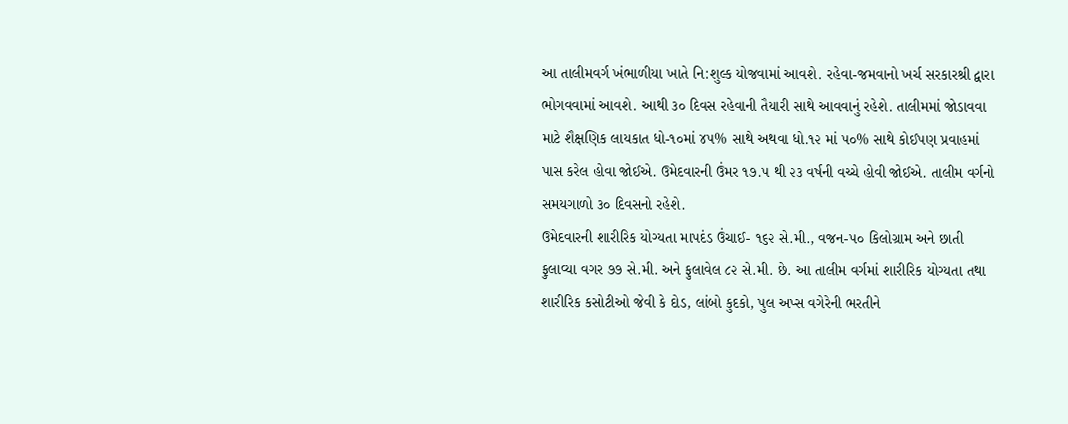આ તાલીમવર્ગ ખંભાળીયા ખાતે નિ:શુલ્ક યોજવામાં આવશે. રહેવા-જમવાનો ખર્ચ સરકારશ્રી દ્વારા ભોગવવામાં આવશે. આથી ૩૦ દિવસ રહેવાની તૈયારી સાથે આવવાનું રહેશે. તાલીમમાં જોડાવવા માટે શૈક્ષણિક લાયકાત ધો-૧૦માં ૪૫% સાથે અથવા ધો.૧૨ માં ૫૦% સાથે કોઈપણ પ્રવાહમાં પાસ કરેલ હોવા જોઈએ. ઉમેદવારની ઉંમર ૧૭.૫ થી ૨૩ વર્ષની વચ્ચે હોવી જોઈએ. તાલીમ વર્ગનો સમયગાળો ૩૦ દિવસનો રહેશે.
ઉમેદવારની શારીરિક યોગ્યતા માપદંડ ઉંચાઈ- ૧૬૨ સે.મી., વજન-૫૦ કિલોગ્રામ અને છાતી ફુલાવ્યા વગર ૭૭ સે.મી. અને ફુલાવેલ ૮૨ સે.મી. છે. આ તાલીમ વર્ગમાં શારીરિક યોગ્યતા તથા શારીરિક કસોટીઓ જેવી કે દોડ, લાંબો કુદકો, પુલ અપ્સ વગેરેની ભરતીને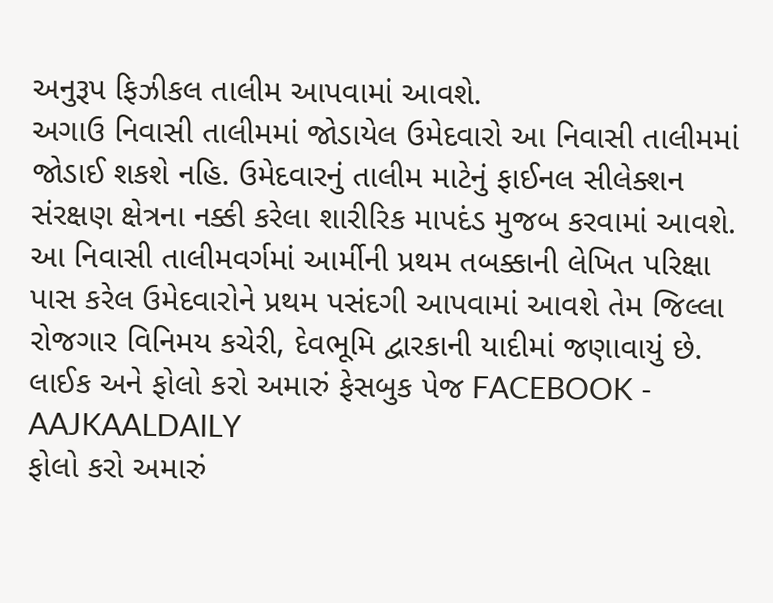અનુરૂપ ફિઝીકલ તાલીમ આપવામાં આવશે.
અગાઉ નિવાસી તાલીમમાં જોડાયેલ ઉમેદવારો આ નિવાસી તાલીમમાં જોડાઈ શકશે નહિ. ઉમેદવારનું તાલીમ માટેનું ફાઈનલ સીલેક્શન સંરક્ષણ ક્ષેત્રના નક્કી કરેલા શારીરિક માપદંડ મુજબ કરવામાં આવશે. આ નિવાસી તાલીમવર્ગમાં આર્મીની પ્રથમ તબક્કાની લેખિત પરિક્ષા પાસ કરેલ ઉમેદવારોને પ્રથમ પસંદગી આપવામાં આવશે તેમ જિલ્લા રોજગાર વિનિમય કચેરી, દેવભૂમિ દ્વારકાની યાદીમાં જણાવાયું છે.
લાઈક અને ફોલો કરો અમારું ફેસબુક પેજ FACEBOOK - AAJKAALDAILY
ફોલો કરો અમારું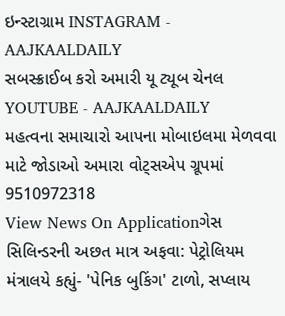ઇન્સ્ટાગ્રામ INSTAGRAM - AAJKAALDAILY
સબસ્ક્રાઈબ કરો અમારી યૂ ટ્યૂબ ચેનલ YOUTUBE - AAJKAALDAILY
મહત્વના સમાચારો આપના મોબાઇલમા મેળવવા માટે જોડાઓ અમારા વોટ્સએપ ગ્રૂપમાં 9510972318
View News On Applicationગેસ સિલિન્ડરની અછત માત્ર અફવા: પેટ્રોલિયમ મંત્રાલયે કહ્યું- 'પેનિક બુકિંગ' ટાળો, સપ્લાય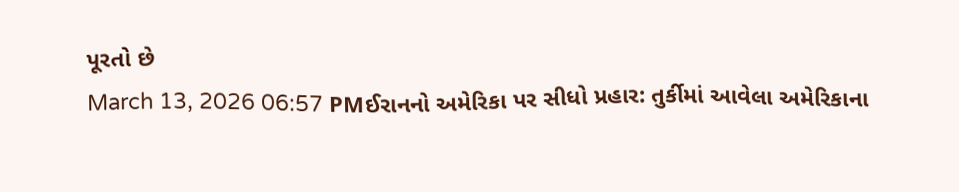પૂરતો છે
March 13, 2026 06:57 PMઈરાનનો અમેરિકા પર સીધો પ્રહાર: તુર્કીમાં આવેલા અમેરિકાના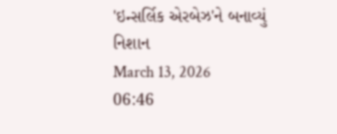'ઇન્સર્લિક એરબેઝ'ને બનાવ્યું નિશાન
March 13, 2026 06:46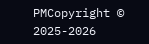PMCopyright © 2025-2026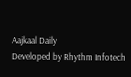Aajkaal Daily
Developed by Rhythm Infotech